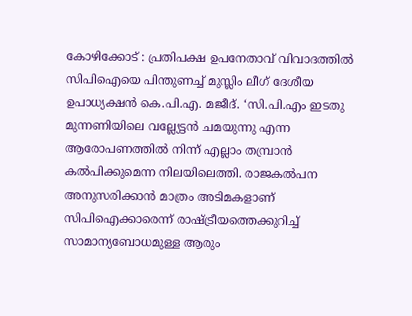കോഴിക്കോട് : പ്രതിപക്ഷ ഉപനേതാവ് വിവാദത്തിൽ സിപിഐയെ പിന്തുണച്ച് മുസ്ലിം ലീഗ് ദേശീയ ഉപാധ്യക്ഷൻ കെ.പി.എ. മജീദ്. ‘സി.പി.എം ഇടതു മുന്നണിയിലെ വല്ല്യേട്ടൻ ചമയുന്നു എന്ന ആരോപണത്തിൽ നിന്ന് എല്ലാം തമ്പ്രാൻ കൽപിക്കുമെന്ന നിലയിലെത്തി. രാജകൽപന അനുസരിക്കാൻ മാത്രം അടിമകളാണ് സിപിഐക്കാരെന്ന് രാഷ്ട്രീയത്തെക്കുറിച്ച് സാമാന്യബോധമുള്ള ആരും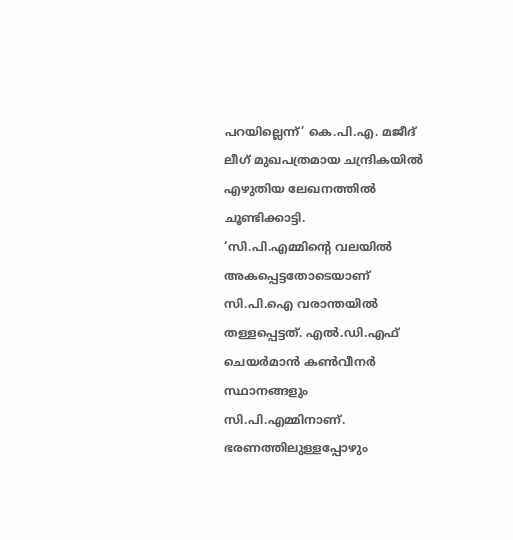പറയില്ലെന്ന്’ കെ.പി.എ. മജീദ് ലീഗ് മുഖപത്രമായ ചന്ദ്രികയിൽ എഴുതിയ ലേഖനത്തിൽ ചൂണ്ടിക്കാട്ടി.
‘സി.പി.എമ്മിന്റെ വലയിൽ അകപ്പെട്ടതോടെയാണ് സി.പി.ഐ വരാന്തയിൽ തള്ളപ്പെട്ടത്. എൽ.ഡി.എഫ് ചെയർമാൻ കൺവീനർ സ്ഥാനങ്ങളും സി.പി.എമ്മിനാണ്. ഭരണത്തിലുള്ളപ്പോഴും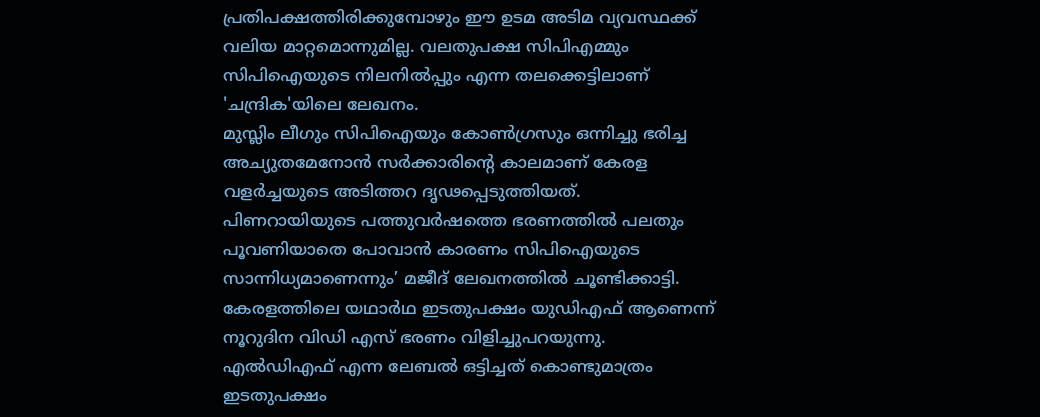പ്രതിപക്ഷത്തിരിക്കുമ്പോഴും ഈ ഉടമ അടിമ വ്യവസ്ഥക്ക് വലിയ മാറ്റമൊന്നുമില്ല. വലതുപക്ഷ സിപിഎമ്മും സിപിഐയുടെ നിലനിൽപ്പും എന്ന തലക്കെട്ടിലാണ് 'ചന്ദ്രിക'യിലെ ലേഖനം.
മുസ്ലിം ലീഗും സിപിഐയും കോൺഗ്രസും ഒന്നിച്ചു ഭരിച്ച അച്യുതമേനോൻ സർക്കാരിന്റെ കാലമാണ് കേരള വളർച്ചയുടെ അടിത്തറ ദൃഢപ്പെടുത്തിയത്. പിണറായിയുടെ പത്തുവർഷത്തെ ഭരണത്തിൽ പലതും പൂവണിയാതെ പോവാൻ കാരണം സിപിഐയുടെ സാന്നിധ്യമാണെന്നും’ മജീദ് ലേഖനത്തിൽ ചൂണ്ടിക്കാട്ടി.
കേരളത്തിലെ യഥാർഥ ഇടതുപക്ഷം യുഡിഎഫ് ആണെന്ന് നൂറുദിന വിഡി എസ് ഭരണം വിളിച്ചുപറയുന്നു. എൽഡിഎഫ് എന്ന ലേബൽ ഒട്ടിച്ചത് കൊണ്ടുമാത്രം ഇടതുപക്ഷം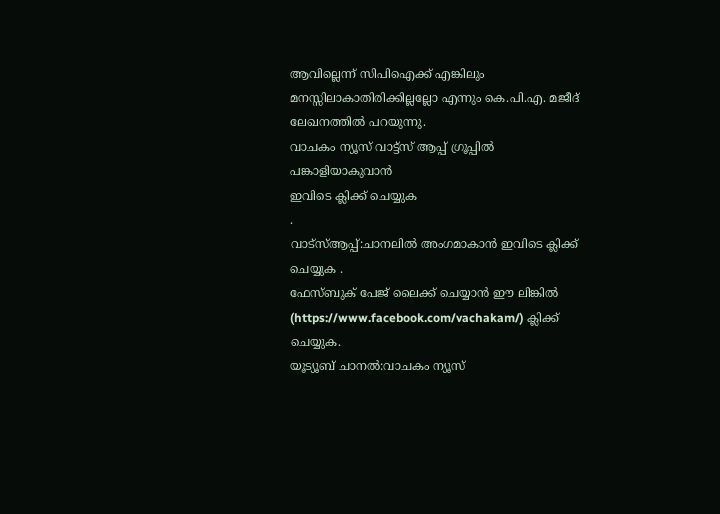ആവില്ലെന്ന് സിപിഐക്ക് എങ്കിലും മനസ്സിലാകാതിരിക്കില്ലല്ലോ എന്നും കെ.പി.എ. മജീദ് ലേഖനത്തിൽ പറയുന്നു.
വാചകം ന്യൂസ് വാട്ട്സ് ആപ്പ് ഗ്രൂപ്പിൽ പങ്കാളിയാകുവാൻ
ഇവിടെ ക്ലിക്ക് ചെയ്യുക
.
വാട്സ്ആപ്പ്:ചാനലിൽ അംഗമാകാൻ ഇവിടെ ക്ലിക്ക് ചെയ്യുക .
ഫേസ്ബുക് പേജ് ലൈക്ക് ചെയ്യാൻ ഈ ലിങ്കിൽ (https://www.facebook.com/vachakam/) ക്ലിക്ക് ചെയ്യുക.
യൂട്യൂബ് ചാനൽ:വാചകം ന്യൂസ്